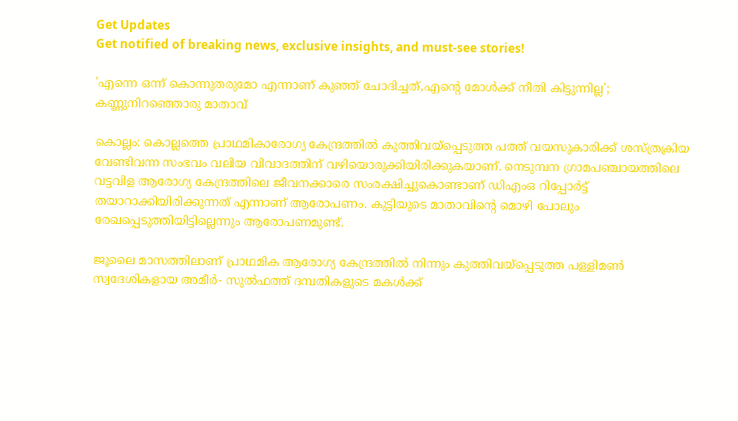Get Updates
Get notified of breaking news, exclusive insights, and must-see stories!

'എന്നെ ഒന്ന് കൊന്നുതരുമോ എന്നാണ് കുഞ്ഞ് ചോദിച്ചത്,എന്റെ മോള്‍ക്ക് നീതി കിട്ടുന്നില്ല'; കണ്ണുനിറഞ്ഞൊരു മാതാവ്

കൊല്ലം: കൊല്ലത്തെ പ്രാഥമികാരോഗ്യ കേന്ദ്രത്തിൽ കുത്തിവയ്‌പ്പെടുത്ത പത്ത് വയസുകാരിക്ക് ശസ്ത്രക്രിയ വേണ്ടിവന്ന സംഭവം വലിയ വിവാദത്തിന് വഴിയൊരുക്കിയിരിക്കുകയാണ്. നെടുമ്പന ഗ്രാമപഞ്ചായത്തിലെ വട്ടവിള ആരോഗ്യ കേന്ദ്രത്തിലെ ജീവനക്കാരെ സംരക്ഷിച്ചുകൊണ്ടാണ് ഡിഎംഒ റിപ്പോർട്ട് തയാറാക്കിയിരിക്കുന്നത് എന്നാണ് ആരോപണം. കുട്ടിയുടെ മാതാവിന്റെ മൊഴി പോലും രേഖപ്പെടുത്തിയിട്ടില്ലെന്നും ആരോപണമുണ്ട്.

ജൂലൈ മാസത്തിലാണ് പ്രാഥമിക ആരോഗ്യ കേന്ദ്രത്തിൽ നിന്നും കുത്തിവയ്‌പ്പെടുത്ത പള്ളിമൺ സ്വദേശികളായ അമീർ- സുൽഫത്ത് ദമ്പതികളുടെ മകൾക്ക്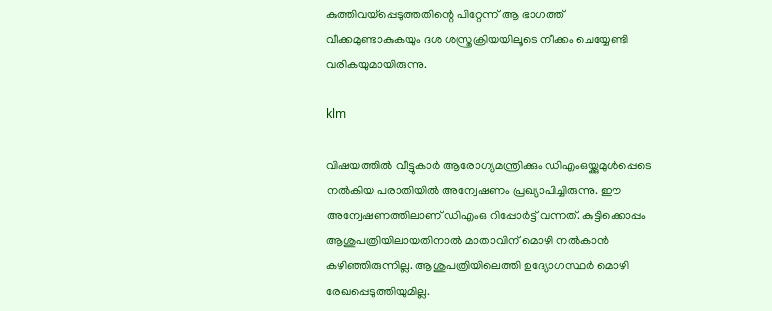കുത്തിവയ്‌പ്പെടുത്തതിന്റെ പിറ്റേന്ന് ആ ഭാഗത്ത് വീക്കമുണ്ടാകുകയും ദശ ശസ്ത്രക്രിയയിലൂടെ നീക്കം ചെയ്യേണ്ടി വരികയുമായിരുന്നു.

klm

വിഷയത്തിൽ വീട്ടുകാർ ആരോഗ്യമന്ത്രിക്കും ഡിഎംഒയ്ക്കുമുൾപ്പെടെ നൽകിയ പരാതിയിൽ അന്വേഷണം പ്രഖ്യാപിച്ചിരുന്നു. ഈ അന്വേഷണത്തിലാണ് ഡിഎംഒ റിപ്പോർട്ട് വന്നത്. കുട്ടിക്കൊപ്പം ആശുപത്രിയിലായതിനാൽ മാതാവിന് മൊഴി നൽകാൻ കഴിഞ്ഞിരുന്നില്ല. ആശുപത്രിയിലെത്തി ഉദ്യോഗസ്ഥർ മൊഴി രേഖപ്പെടുത്തിയുമില്ല.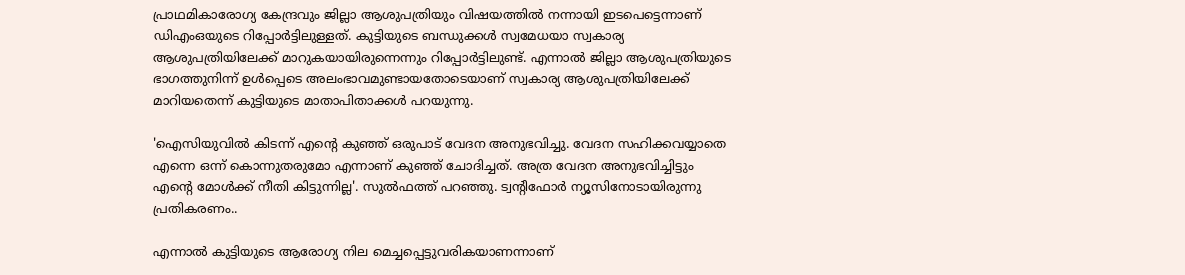പ്രാഥമികാരോഗ്യ കേന്ദ്രവും ജില്ലാ ആശുപത്രിയും വിഷയത്തിൽ നന്നായി ഇടപെട്ടെന്നാണ് ഡിഎംഒയുടെ റിപ്പോർട്ടിലുള്ളത്. കുട്ടിയുടെ ബന്ധുക്കൾ സ്വമേധയാ സ്വകാര്യ ആശുപത്രിയിലേക്ക് മാറുകയായിരുന്നെന്നും റിപ്പോർട്ടിലുണ്ട്. എന്നാൽ ജില്ലാ ആശുപത്രിയുടെ ഭാഗത്തുനിന്ന് ഉൾപ്പെടെ അലംഭാവമുണ്ടായതോടെയാണ് സ്വകാര്യ ആശുപത്രിയിലേക്ക് മാറിയതെന്ന് കുട്ടിയുടെ മാതാപിതാക്കൾ പറയുന്നു.

'ഐസിയുവിൽ കിടന്ന് എന്റെ കുഞ്ഞ് ഒരുപാട് വേദന അനുഭവിച്ചു. വേദന സഹിക്കവയ്യാതെ എന്നെ ഒന്ന് കൊന്നുതരുമോ എന്നാണ് കുഞ്ഞ് ചോദിച്ചത്. അത്ര വേദന അനുഭവിച്ചിട്ടും എന്റെ മോൾക്ക് നീതി കിട്ടുന്നില്ല'. സുൽഫത്ത് പറഞ്ഞു. ട്വന്റിഫോർ ന്യൂസിനോടായിരുന്നു പ്രതികരണം..

എന്നാൽ കുട്ടിയുടെ ആരോഗ്യ നില മെച്ചപ്പെട്ടുവരികയാണന്നാണ്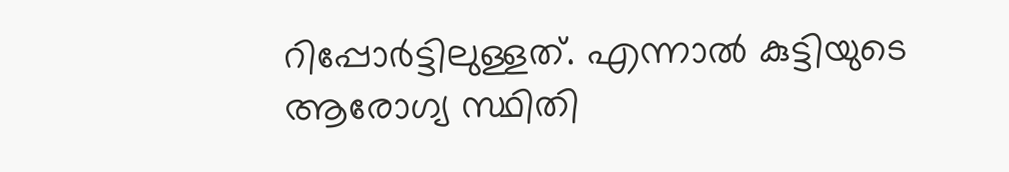റിപ്പോർട്ടിലുള്ളത്. എന്നാൽ കുട്ടിയുടെ ആരോഗ്യ സ്ഥിതി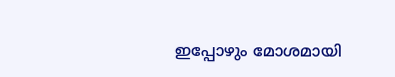ഇപ്പോഴും മോശമായി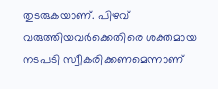തുടരുകയാണ്. പിഴവ് വരുത്തിയവർക്കെതിരെ ശക്തമായ നടപടി സ്വീകരിക്കണമെന്നാണ്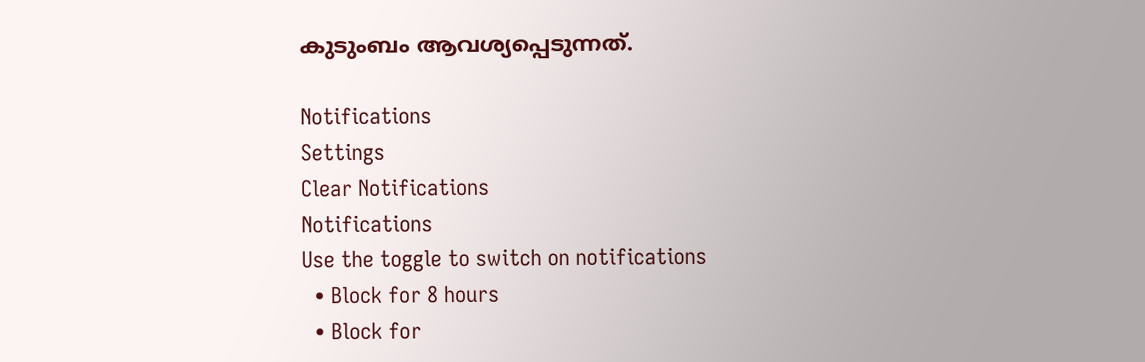കുടുംബം ആവശ്യപ്പെടുന്നത്.

Notifications
Settings
Clear Notifications
Notifications
Use the toggle to switch on notifications
  • Block for 8 hours
  • Block for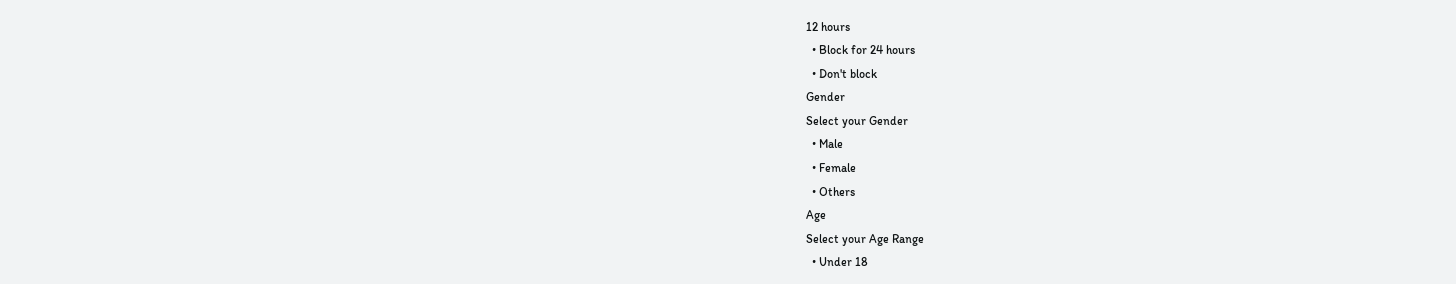12 hours
  • Block for 24 hours
  • Don't block
Gender
Select your Gender
  • Male
  • Female
  • Others
Age
Select your Age Range
  • Under 18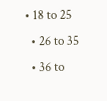• 18 to 25
  • 26 to 35
  • 36 to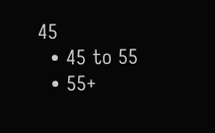45
  • 45 to 55
  • 55+